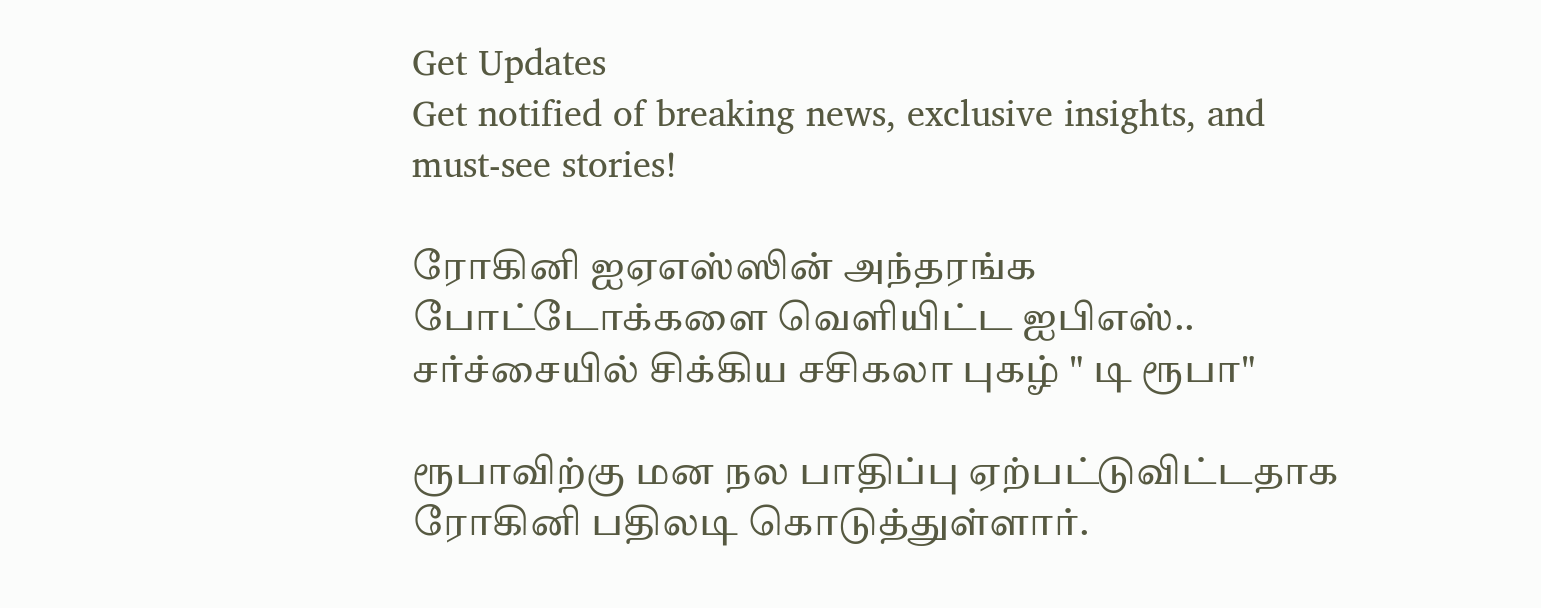Get Updates
Get notified of breaking news, exclusive insights, and must-see stories!

ரோகினி ஐஏஎஸ்ஸின் அந்தரங்க போட்டோக்களை வெளியிட்ட ஐபிஎஸ்.. சர்ச்சையில் சிக்கிய சசிகலா புகழ் " டி ரூபா"

ரூபாவிற்கு மன நல பாதிப்பு ஏற்பட்டுவிட்டதாக ரோகினி பதிலடி கொடுத்துள்ளார்.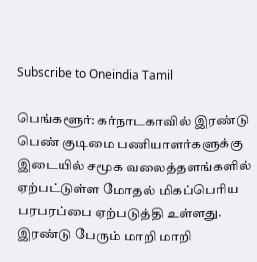Subscribe to Oneindia Tamil

பெங்களூர்: கர்நாடகாவில் இரண்டு பெண் குடிமை பணியாளர்களுக்கு இடையில் சமூக வலைத்தளங்களில் ஏற்பட்டுள்ள மோதல் மிகப்பெரிய பரபரப்பை ஏற்படுத்தி உள்ளது. இரண்டு பேரும் மாறி மாறி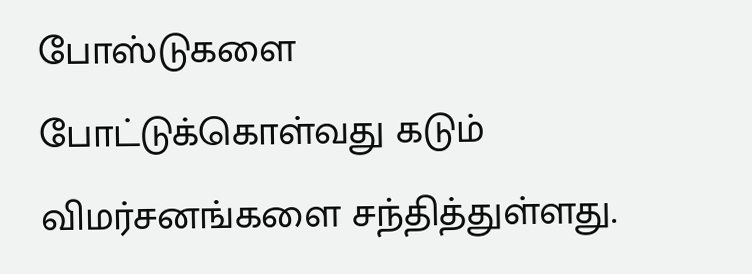போஸ்டுகளை போட்டுக்கொள்வது கடும் விமர்சனங்களை சந்தித்துள்ளது.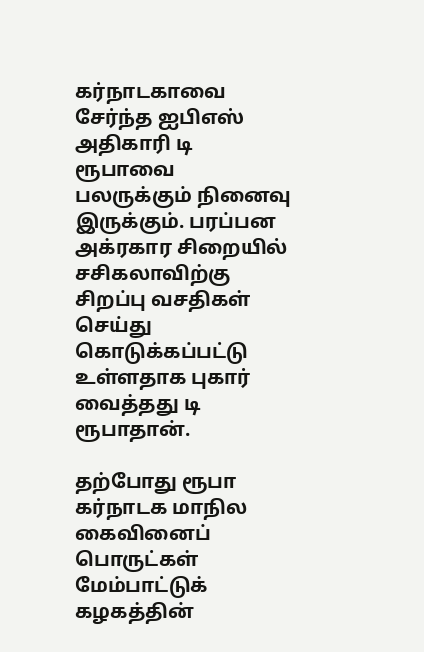கர்நாடகாவை சேர்ந்த ஐபிஎஸ் அதிகாரி டி ரூபாவை பலருக்கும் நினைவு இருக்கும். பரப்பன அக்ரகார சிறையில் சசிகலாவிற்கு சிறப்பு வசதிகள் செய்து கொடுக்கப்பட்டு உள்ளதாக புகார் வைத்தது டி ரூபாதான்.

தற்போது ரூபா கர்நாடக மாநில கைவினைப் பொருட்கள் மேம்பாட்டுக் கழகத்தின்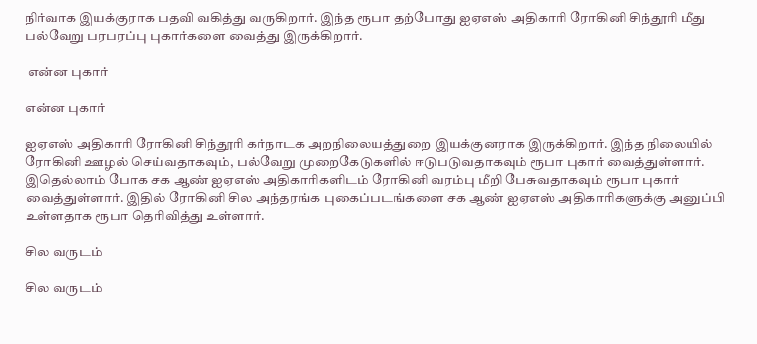நிர்வாக இயக்குராக பதவி வகித்து வருகிறார். இந்த ரூபா தற்போது ஐஏஎஸ் அதிகாரி ரோகினி சிந்தூரி மீது பல்வேறு பரபரப்பு புகார்களை வைத்து இருக்கிறார்.

 என்ன புகார்

என்ன புகார்

ஐஏஎஸ் அதிகாரி ரோகினி சிந்தூரி கர்நாடக அறநிலையத்துறை இயக்குனராக இருக்கிறார். இந்த நிலையில் ரோகினி ஊழல் செய்வதாகவும், பல்வேறு முறைகேடுகளில் ஈடுபடுவதாகவும் ரூபா புகார் வைத்துள்ளார். இதெல்லாம் போக சக ஆண் ஐஏஎஸ் அதிகாரிகளிடம் ரோகினி வரம்பு மீறி பேசுவதாகவும் ரூபா புகார் வைத்துள்ளார். இதில் ரோகினி சில அந்தரங்க புகைப்படங்களை சக ஆண் ஐஏஎஸ் அதிகாரிகளுக்கு அனுப்பி உள்ளதாக ரூபா தெரிவித்து உள்ளார்.

சில வருடம்

சில வருடம்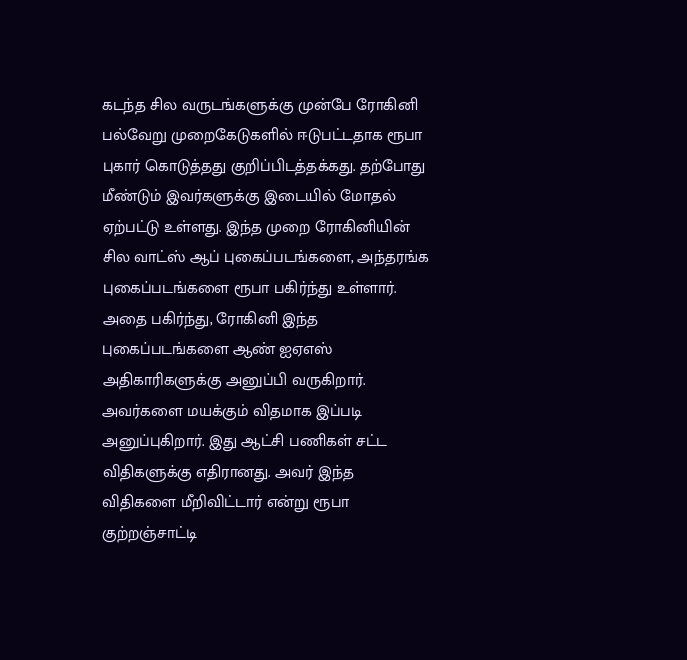கடந்த சில வருடங்களுக்கு முன்பே ரோகினி பல்வேறு முறைகேடுகளில் ஈடுபட்டதாக ரூபா புகார் கொடுத்தது குறிப்பிடத்தக்கது. தற்போது மீண்டும் இவர்களுக்கு இடையில் மோதல் ஏற்பட்டு உள்ளது. இந்த முறை ரோகினியின் சில வாட்ஸ் ஆப் புகைப்படங்களை, அந்தரங்க புகைப்படங்களை ரூபா பகிர்ந்து உள்ளார். அதை பகிர்ந்து, ரோகினி இந்த புகைப்படங்களை ஆண் ஐஏஎஸ் அதிகாரிகளுக்கு அனுப்பி வருகிறார். அவர்களை மயக்கும் விதமாக இப்படி அனுப்புகிறார். இது ஆட்சி பணிகள் சட்ட விதிகளுக்கு எதிரானது. அவர் இந்த விதிகளை மீறிவிட்டார் என்று ரூபா குற்றஞ்சாட்டி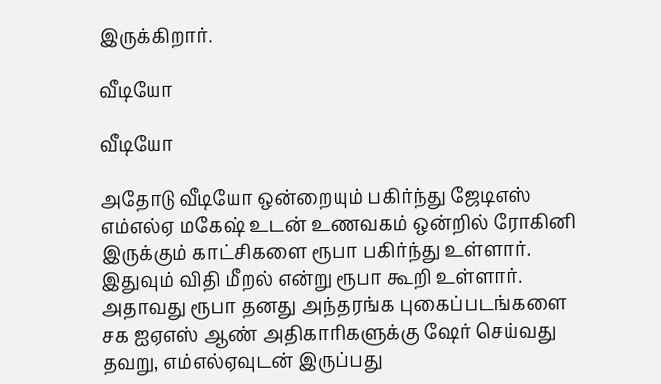இருக்கிறார்.

வீடியோ

வீடியோ

அதோடு வீடியோ ஒன்றையும் பகிர்ந்து ஜேடிஎஸ் எம்எல்ஏ மகேஷ் உடன் உணவகம் ஒன்றில் ரோகினி இருக்கும் காட்சிகளை ரூபா பகிர்ந்து உள்ளார். இதுவும் விதி மீறல் என்று ரூபா கூறி உள்ளார். அதாவது ரூபா தனது அந்தரங்க புகைப்படங்களை சக ஐஏஎஸ் ஆண் அதிகாரிகளுக்கு ஷேர் செய்வது தவறு, எம்எல்ஏவுடன் இருப்பது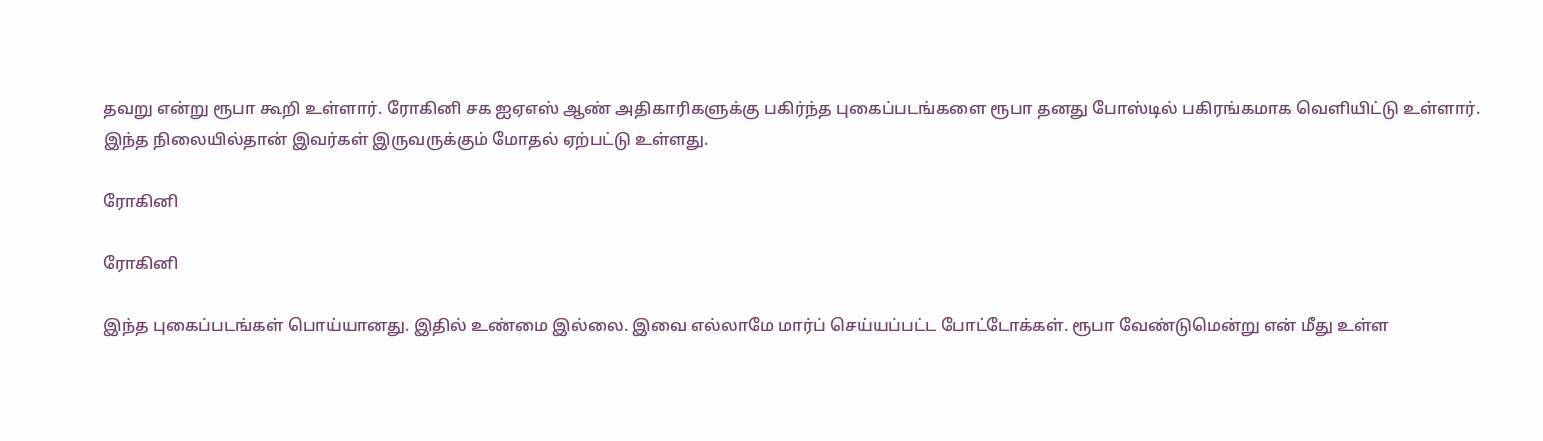தவறு என்று ரூபா கூறி உள்ளார். ரோகினி சக ஐஏஎஸ் ஆண் அதிகாரிகளுக்கு பகிர்ந்த புகைப்படங்களை ரூபா தனது போஸ்டில் பகிரங்கமாக வெளியிட்டு உள்ளார். இந்த நிலையில்தான் இவர்கள் இருவருக்கும் மோதல் ஏற்பட்டு உள்ளது.

ரோகினி

ரோகினி

இந்த புகைப்படங்கள் பொய்யானது. இதில் உண்மை இல்லை. இவை எல்லாமே மார்ப் செய்யப்பட்ட போட்டோக்கள். ரூபா வேண்டுமென்று என் மீது உள்ள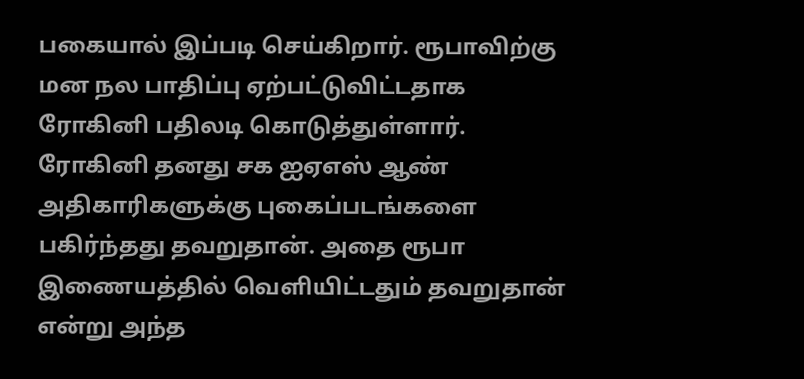பகையால் இப்படி செய்கிறார். ரூபாவிற்கு மன நல பாதிப்பு ஏற்பட்டுவிட்டதாக ரோகினி பதிலடி கொடுத்துள்ளார். ரோகினி தனது சக ஐஏஎஸ் ஆண் அதிகாரிகளுக்கு புகைப்படங்களை பகிர்ந்தது தவறுதான். அதை ரூபா இணையத்தில் வெளியிட்டதும் தவறுதான் என்று அந்த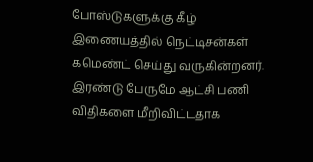போஸ்டுகளுக்கு கீழ் இணையத்தில் நெட்டிசன்கள் கமெண்ட் செய்து வருகின்றனர். இரண்டு பேருமே ஆட்சி பணி விதிகளை மீறிவிட்டதாக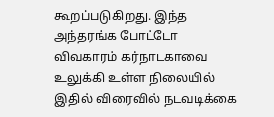கூறப்படுகிறது. இந்த அந்தரங்க போட்டோ விவகாரம் கர்நாடகாவை உலுக்கி உள்ள நிலையில் இதில் விரைவில் நடவடிக்கை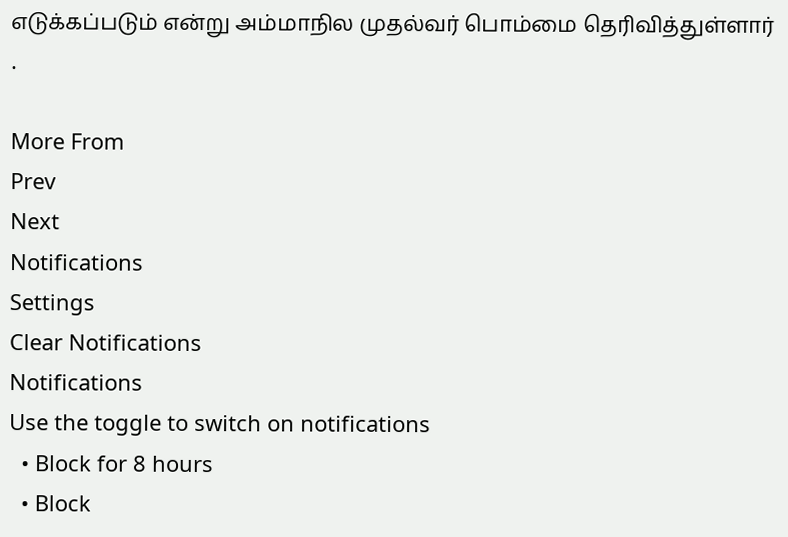எடுக்கப்படும் என்று அம்மாநில முதல்வர் பொம்மை தெரிவித்துள்ளார் .

More From
Prev
Next
Notifications
Settings
Clear Notifications
Notifications
Use the toggle to switch on notifications
  • Block for 8 hours
  • Block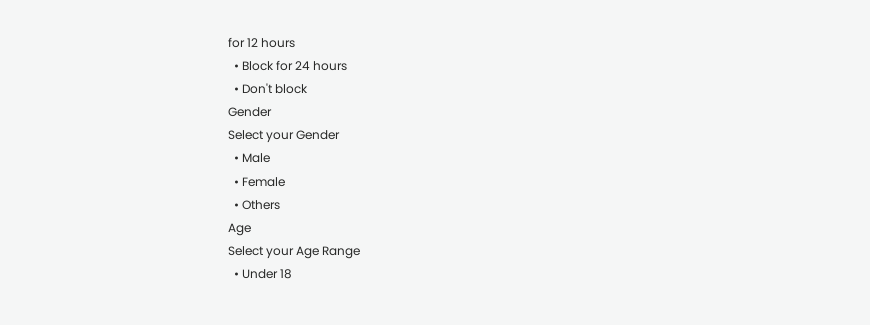for 12 hours
  • Block for 24 hours
  • Don't block
Gender
Select your Gender
  • Male
  • Female
  • Others
Age
Select your Age Range
  • Under 18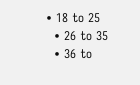• 18 to 25
  • 26 to 35
  • 36 to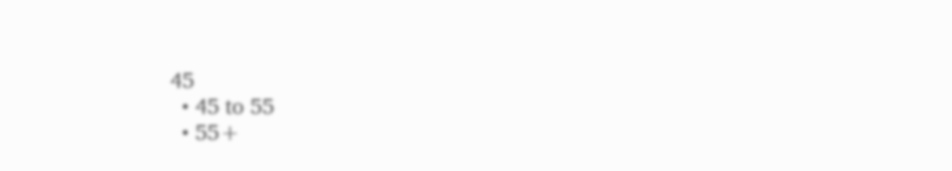45
  • 45 to 55
  • 55+